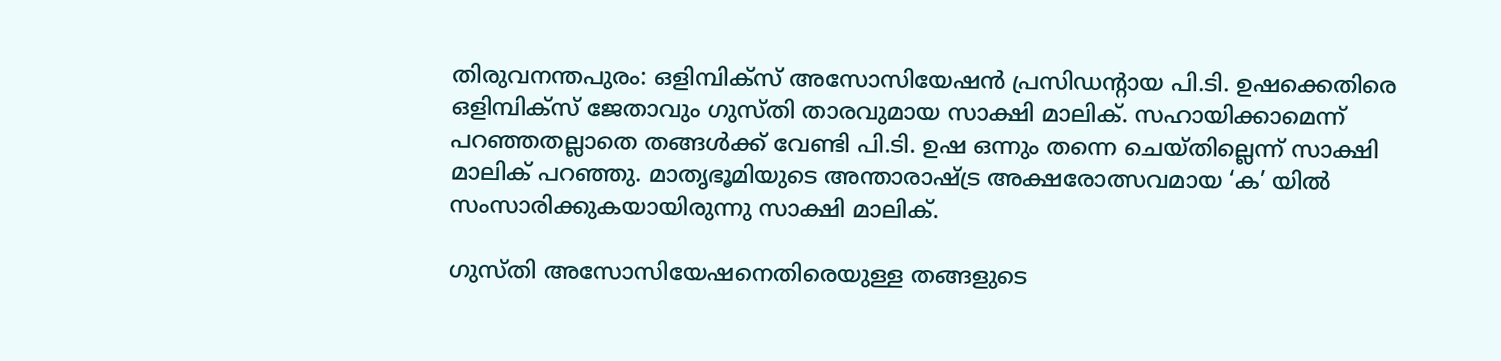തിരുവനന്തപുരം: ഒളിമ്പിക്‌സ് അസോസിയേഷന്‍ പ്രസിഡന്റായ പി.ടി. ഉഷക്കെതിരെ ഒളിമ്പിക്‌സ് ജേതാവും ഗുസ്തി താരവുമായ സാക്ഷി മാലിക്. സഹായിക്കാമെന്ന് പറഞ്ഞതല്ലാതെ തങ്ങള്‍ക്ക് വേണ്ടി പി.ടി. ഉഷ ഒന്നും തന്നെ ചെയ്തില്ലെന്ന് സാക്ഷി മാലിക് പറഞ്ഞു. മാതൃഭൂമിയുടെ അന്താരാഷ്ട്ര അക്ഷരോത്സവമായ ‘ക’ യില്‍ സംസാരിക്കുകയായിരുന്നു സാക്ഷി മാലിക്.

ഗുസ്തി അസോസിയേഷനെതിരെയുള്ള തങ്ങളുടെ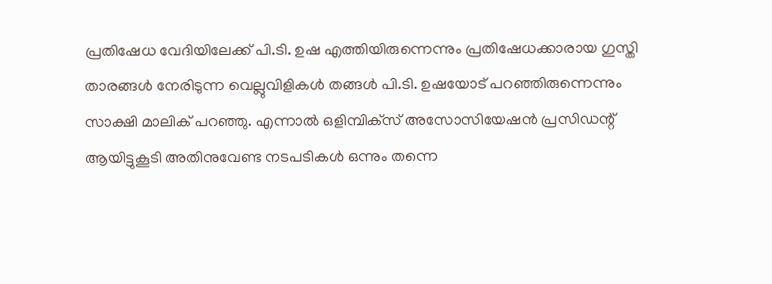പ്രതിഷേധ വേദിയിലേക്ക് പി.ടി. ഉഷ എത്തിയിരുന്നെന്നും പ്രതിഷേധക്കാരായ ഗുസ്തി താരങ്ങള്‍ നേരിടുന്ന വെല്ലുവിളികള്‍ തങ്ങള്‍ പി.ടി. ഉഷയോട് പറഞ്ഞിരുന്നെന്നും സാക്ഷി മാലിക് പറഞ്ഞു. എന്നാല്‍ ഒളിമ്പിക്‌സ് അസോസിയേഷന്‍ പ്രസിഡന്റ് ആയിട്ടുകൂടി അതിനുവേണ്ട നടപടികള്‍ ഒന്നും തന്നെ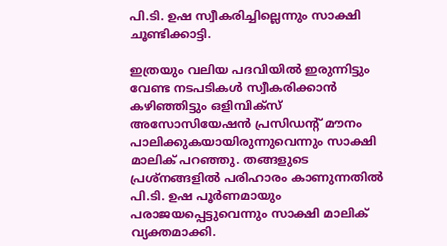പി.ടി. ഉഷ സ്വീകരിച്ചില്ലെന്നും സാക്ഷി ചൂണ്ടിക്കാട്ടി.

ഇത്രയും വലിയ പദവിയില്‍ ഇരുന്നിട്ടും വേണ്ട നടപടികള്‍ സ്വീകരിക്കാന്‍ കഴിഞ്ഞിട്ടും ഒളിമ്പിക്‌സ് അസോസിയേഷന്‍ പ്രസിഡന്റ് മൗനം പാലിക്കുകയായിരുന്നുവെന്നും സാക്ഷി മാലിക് പറഞ്ഞു. തങ്ങളുടെ പ്രശ്‌നങ്ങളില്‍ പരിഹാരം കാണുന്നതില്‍ പി.ടി. ഉഷ പൂര്‍ണമായും പരാജയപ്പെട്ടുവെന്നും സാക്ഷി മാലിക് വ്യക്തമാക്കി.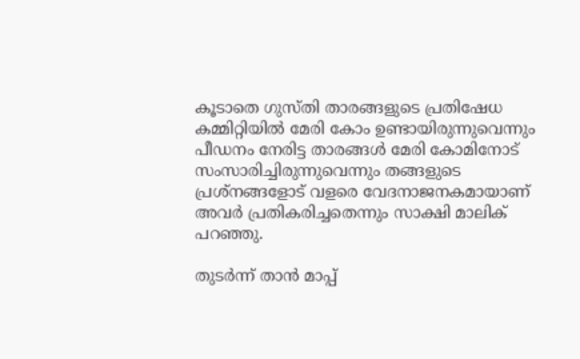കൂടാതെ ഗുസ്തി താരങ്ങളുടെ പ്രതിഷേധ കമ്മിറ്റിയില്‍ മേരി കോം ഉണ്ടായിരുന്നുവെന്നും പീഡനം നേരിട്ട താരങ്ങള്‍ മേരി കോമിനോട് സംസാരിച്ചിരുന്നുവെന്നും തങ്ങളുടെ പ്രശ്‌നങ്ങളോട് വളരെ വേദനാജനകമായാണ് അവര്‍ പ്രതികരിച്ചതെന്നും സാക്ഷി മാലിക് പറഞ്ഞു.

തുടര്‍ന്ന് താന്‍ മാപ്പ്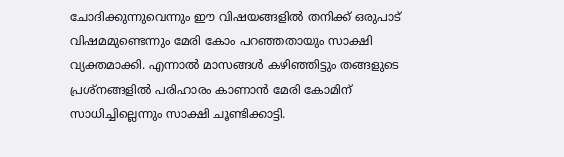ചോദിക്കുന്നുവെന്നും ഈ വിഷയങ്ങളില്‍ തനിക്ക് ഒരുപാട് വിഷമമുണ്ടെന്നും മേരി കോം പറഞ്ഞതായും സാക്ഷി വ്യക്തമാക്കി. എന്നാല്‍ മാസങ്ങള്‍ കഴിഞ്ഞിട്ടും തങ്ങളുടെ പ്രശ്‌നങ്ങളില്‍ പരിഹാരം കാണാന്‍ മേരി കോമിന് സാധിച്ചില്ലെന്നും സാക്ഷി ചൂണ്ടിക്കാട്ടി.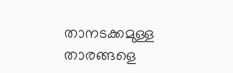താനടക്കമുള്ള താരങ്ങളെ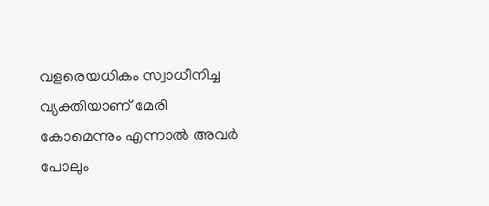വളരെയധികം സ്വാധീനിച്ച വ്യക്തിയാണ് മേരി കോമെന്നും എന്നാല്‍ അവര്‍ പോലും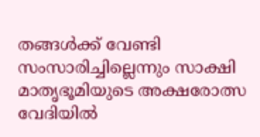തങ്ങള്‍ക്ക് വേണ്ടി സംസാരിച്ചില്ലെന്നും സാക്ഷി മാതൃഭൂമിയുടെ അക്ഷരോത്സ വേദിയില്‍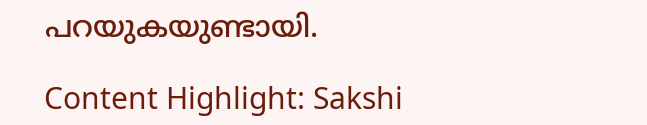പറയുകയുണ്ടായി.

Content Highlight: Sakshi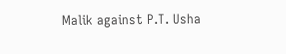Malik against P.T. Usha